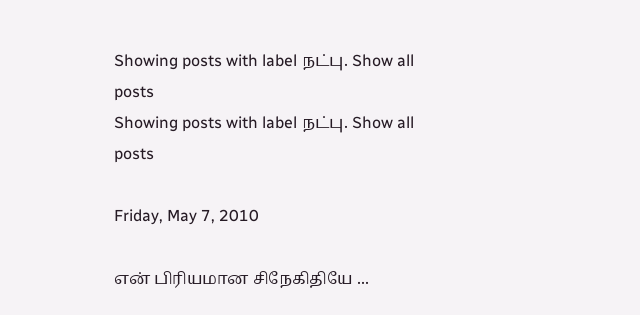Showing posts with label நட்பு. Show all posts
Showing posts with label நட்பு. Show all posts

Friday, May 7, 2010

என் பிரியமான சிநேகிதியே ...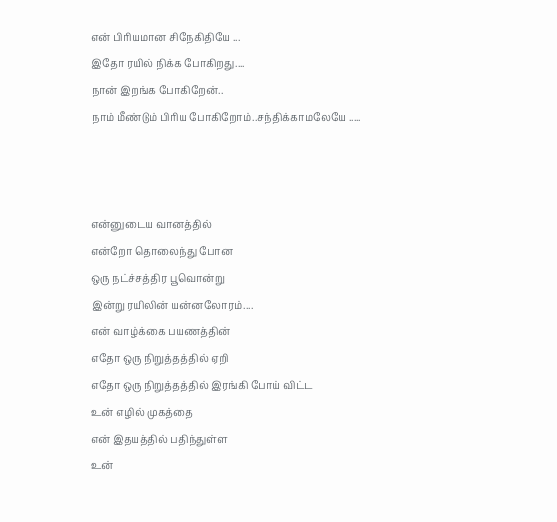என் பிரியமான சிநேகிதியே ...
இதோ ரயில் நிக்க போகிறது....
நான் இறங்க போகிறேன்..
நாம் மீண்டும் பிரிய போகிறோம்..சந்திக்காமலேயே .....



என்னுடைய வானத்தில்
என்றோ தொலைந்து போன
ஒரு நட்ச்சத்திர பூவொன்று
இன்று ரயிலின் யன்னலோரம்....
என் வாழ்க்கை பயணத்தின்
எதோ ஒரு நிறுத்தத்தில் ஏறி
எதோ ஒரு நிறுத்தத்தில் இரங்கி போய் விட்ட
உன் எழில் முகத்தை
என் இதயத்தில் பதிந்துள்ள
உன்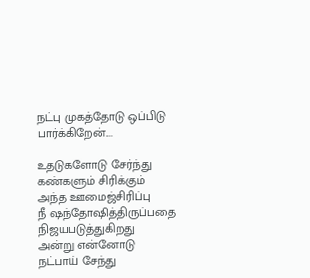நட்பு முகத்தோடு ஒப்பிடு பார்க்கிறேன்....

உதடுகளோடு சேர்ந்து
கண்களும் சிரிக்கும்
அந்த ஊமைஜ்சிரிப்பு
நீ ஷந்தோஷித்திருப்பதை
நிஜயபடுத்துகிறது
அன்று என்னோடு
நட்பாய் சேந்து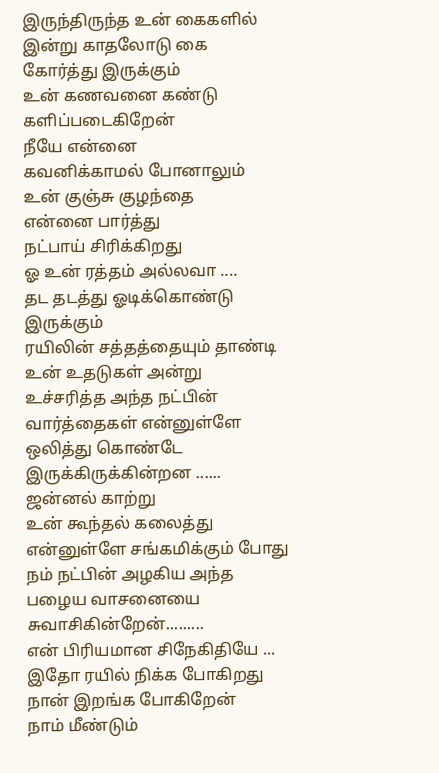இருந்திருந்த உன் கைகளில்
இன்று காதலோடு கை கோர்த்து இருக்கும்
உன் கணவனை கண்டு களிப்படைகிறேன்
நீயே என்னை
கவனிக்காமல் போனாலும்
உன் குஞ்சு குழந்தை
என்னை பார்த்து
நட்பாய் சிரிக்கிறது
ஓ உன் ரத்தம் அல்லவா ....
தட தடத்து ஓடிக்கொண்டு இருக்கும்
ரயிலின் சத்தத்தையும் தாண்டி
உன் உதடுகள் அன்று
உச்சரித்த அந்த நட்பின் வார்த்தைகள் என்னுள்ளே
ஒலித்து கொண்டே இருக்கிருக்கின்றன ......
ஜன்னல் காற்று
உன் கூந்தல் கலைத்து
என்னுள்ளே சங்கமிக்கும் போது
நம் நட்பின் அழகிய அந்த பழைய வாசனையை
சுவாசிகின்றேன்.........
என் பிரியமான சிநேகிதியே ...
இதோ ரயில் நிக்க போகிறது
நான் இறங்க போகிறேன்
நாம் மீண்டும்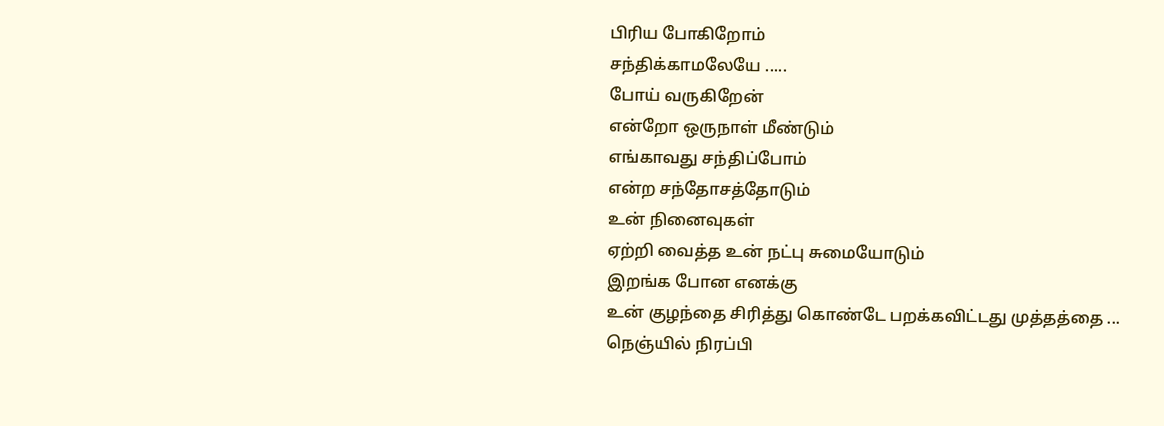பிரிய போகிறோம்
சந்திக்காமலேயே .....
போய் வருகிறேன்
என்றோ ஒருநாள் மீண்டும்
எங்காவது சந்திப்போம்
என்ற சந்தோசத்தோடும்
உன் நினைவுகள்
ஏற்றி வைத்த உன் நட்பு சுமையோடும்
இறங்க போன எனக்கு
உன் குழந்தை சிரித்து கொண்டே பறக்கவிட்டது முத்தத்தை ...
நெஞ்யில் நிரப்பி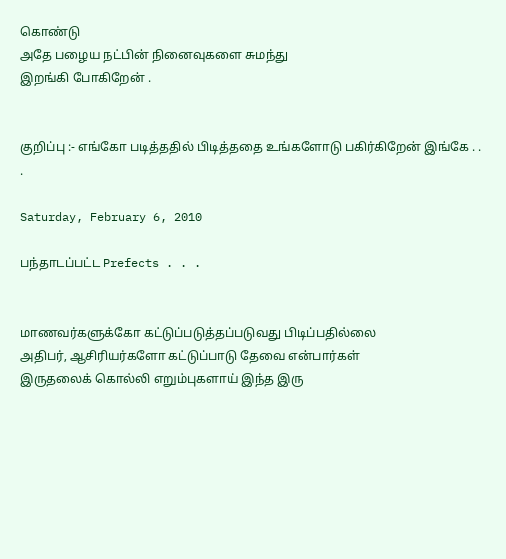கொண்டு
அதே பழைய நட்பின் நினைவுகளை சுமந்து
இறங்கி போகிறேன் .


குறிப்பு :- எங்கோ படித்ததில் பிடித்ததை உங்களோடு பகிர்கிறேன் இங்கே . . .

Saturday, February 6, 2010

பந்தாடப்பட்ட Prefects . . .


மாணவர்களுக்கோ கட்டுப்படுத்தப்படுவது பிடிப்பதில்லை
அதிபர், ஆசிரியர்களோ கட்டுப்பாடு தேவை என்பார்கள்
இருதலைக் கொல்லி எறும்புகளாய் இந்த இரு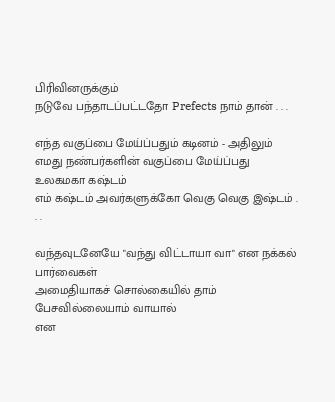பிரிவினருக்கும்
நடுவே பந்தாடப்பட்டதோ Prefects நாம் தான் . . .

எந்த வகுப்பை மேய்ப்பதும் கடினம் - அதிலும்
எமது நண்பர்களின் வகுப்பை மேய்ப்பது உலகமகா கஷ்டம்
எம் கஷ்டம் அவர்களுக்கோ வெகு வெகு இஷ்டம் . . .

வந்தவுடனேயே "வந்து விட்டாயா வா" என நக்கல் பார்வைகள்
அமைதியாகச் சொல்கையில் தாம் பேசவில்லையாம் வாயால்
என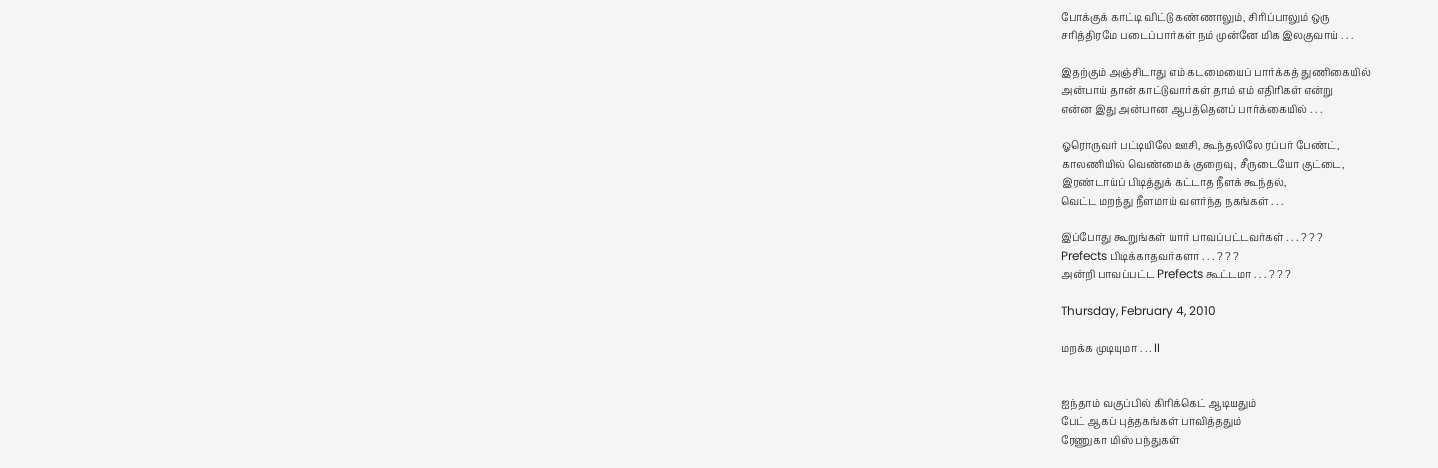போக்குக் காட்டி விட்டு கண்ணாலும், சிரிப்பாலும் ஒரு
சரித்திரமே படைப்பார்கள் நம் முன்னே மிக இலகுவாய் . . .

இதற்கும் அஞ்சிடாது எம் கடமையைப் பார்க்கத் துணிகையில்
அன்பாய் தான் காட்டுவார்கள் தாம் எம் எதிரிகள் என்று
என்ன இது அன்பான ஆபத்தெனப் பார்க்கையில் . . .

ஓரொருவர் பட்டியிலே ஊசி, கூந்தலிலே ரப்பர் பேண்ட்,
காலணியில் வெண்மைக் குறைவு, சீருடையோ குட்டை,
இரண்டாய்ப் பிடித்துக் கட்டாத நீளக் கூந்தல்,
வெட்ட மறந்து நீளமாய் வளர்ந்த நகங்கள் . . .

இப்போது கூறுங்கள் யார் பாவப்பட்டவர்கள் . . . ? ? ?
Prefects பிடிக்காதவர்களா . . . ? ? ?
அன்றி பாவப்பட்ட Prefects கூட்டமா . . . ? ? ?

Thursday, February 4, 2010

மறக்க முடியுமா . . . II


ஐந்தாம் வகுப்பில் கிரிக்கெட் ஆடியதும்
பேட் ஆகப் புத்தகங்கள் பாவித்ததும்
ரேணுகா மிஸ் பந்துகள்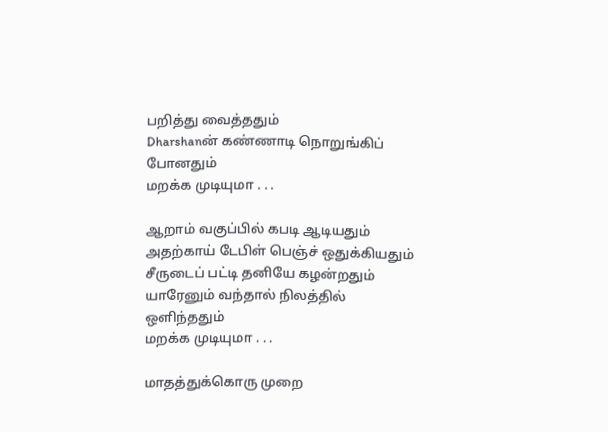பறித்து வைத்ததும்
Dharshanன் கண்ணாடி நொறுங்கிப் போனதும்
மறக்க முடியுமா . . .

ஆறாம் வகுப்பில் கபடி ஆடியதும்
அதற்காய் டேபிள் பெஞ்ச் ஒதுக்கியதும்
சீருடைப் பட்டி தனியே கழன்றதும்
யாரேனும் வந்தால் நிலத்தில் ஒளிந்ததும்
மறக்க முடியுமா . . .

மாதத்துக்கொரு முறை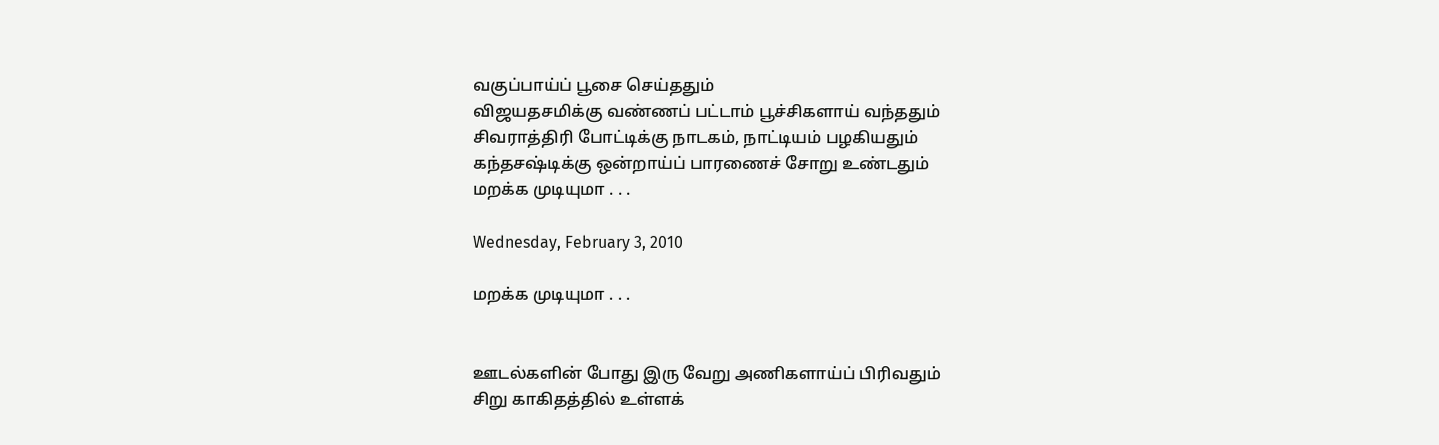வகுப்பாய்ப் பூசை செய்ததும்
விஜயதசமிக்கு வண்ணப் பட்டாம் பூச்சிகளாய் வந்ததும்
சிவராத்திரி போட்டிக்கு நாடகம், நாட்டியம் பழகியதும்
கந்தசஷ்டிக்கு ஒன்றாய்ப் பாரணைச் சோறு உண்டதும்
மறக்க முடியுமா . . .

Wednesday, February 3, 2010

மறக்க முடியுமா . . .


ஊடல்களின் போது இரு வேறு அணிகளாய்ப் பிரிவதும்
சிறு காகிதத்தில் உள்ளக்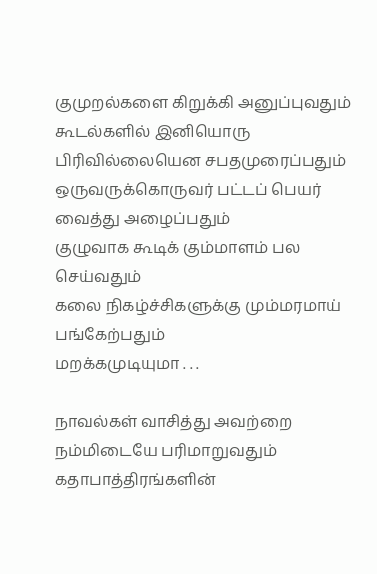குமுறல்களை கிறுக்கி அனுப்புவதும்
கூடல்களில் இனியொரு பிரிவில்லையென சபதமுரைப்பதும்
ஒருவருக்கொருவர் பட்டப் பெயர் வைத்து அழைப்பதும்
குழுவாக கூடிக் கும்மாளம் பல செய்வதும்
கலை நிகழ்ச்சிகளுக்கு மும்மரமாய் பங்கேற்பதும்
மறக்கமுடியுமா . . .

நாவல்கள் வாசித்து அவற்றை நம்மிடையே பரிமாறுவதும்
கதாபாத்திரங்களின்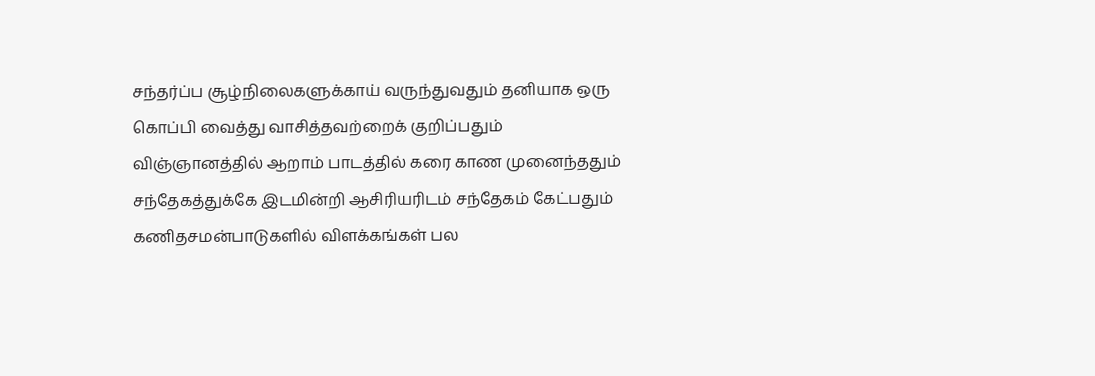சந்தர்ப்ப சூழ்நிலைகளுக்காய் வருந்துவதும் தனியாக ஒரு கொப்பி வைத்து வாசித்தவற்றைக் குறிப்பதும்
விஞ்ஞானத்தில் ஆறாம் பாடத்தில் கரை காண முனைந்ததும்
சந்தேகத்துக்கே இடமின்றி ஆசிரியரிடம் சந்தேகம் கேட்பதும்
கணிதசமன்பாடுகளில் விளக்கங்கள் பல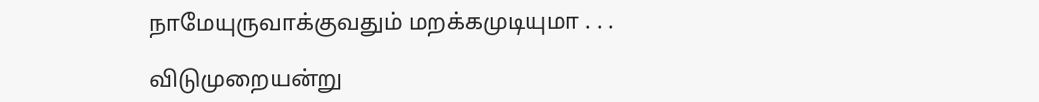நாமேயுருவாக்குவதும் மறக்கமுடியுமா . . .

விடுமுறையன்று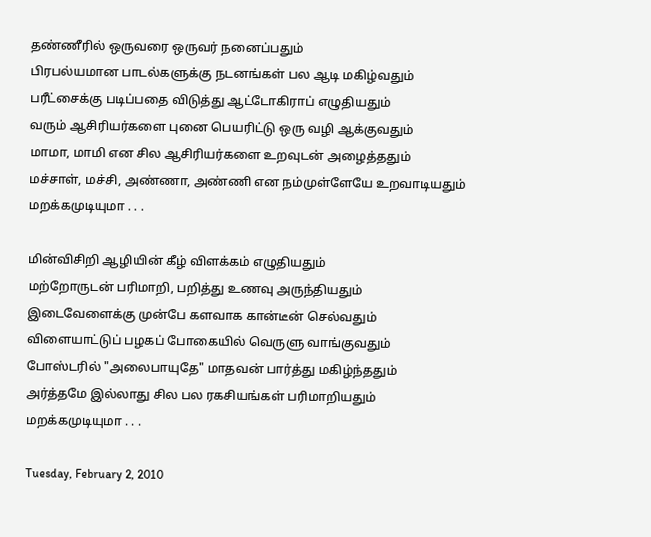தண்ணீரில் ஒருவரை ஒருவர் நனைப்பதும்
பிரபல்யமான பாடல்களுக்கு நடனங்கள் பல ஆடி மகிழ்வதும்
பரீட்சைக்கு படிப்பதை விடுத்து ஆட்டோகிராப் எழுதியதும்
வரும் ஆசிரியர்களை புனை பெயரிட்டு ஒரு வழி ஆக்குவதும்
மாமா, மாமி என சில ஆசிரியர்களை உறவுடன் அழைத்ததும்
மச்சாள், மச்சி, அண்ணா, அண்ணி என நம்முள்ளேயே உறவாடியதும்
மறக்கமுடியுமா . . .

மின்விசிறி ஆழியின் கீழ் விளக்கம் எழுதியதும்
மற்றோருடன் பரிமாறி, பறித்து உணவு அருந்தியதும்
இடைவேளைக்கு முன்பே களவாக கான்டீன் செல்வதும்
விளையாட்டுப் பழகப் போகையில் வெருளு வாங்குவதும்
போஸ்டரில் "அலைபாயுதே" மாதவன் பார்த்து மகிழ்ந்ததும்
அர்த்தமே இல்லாது சில பல ரகசியங்கள் பரிமாறியதும்
மறக்கமுடியுமா . . .

Tuesday, February 2, 2010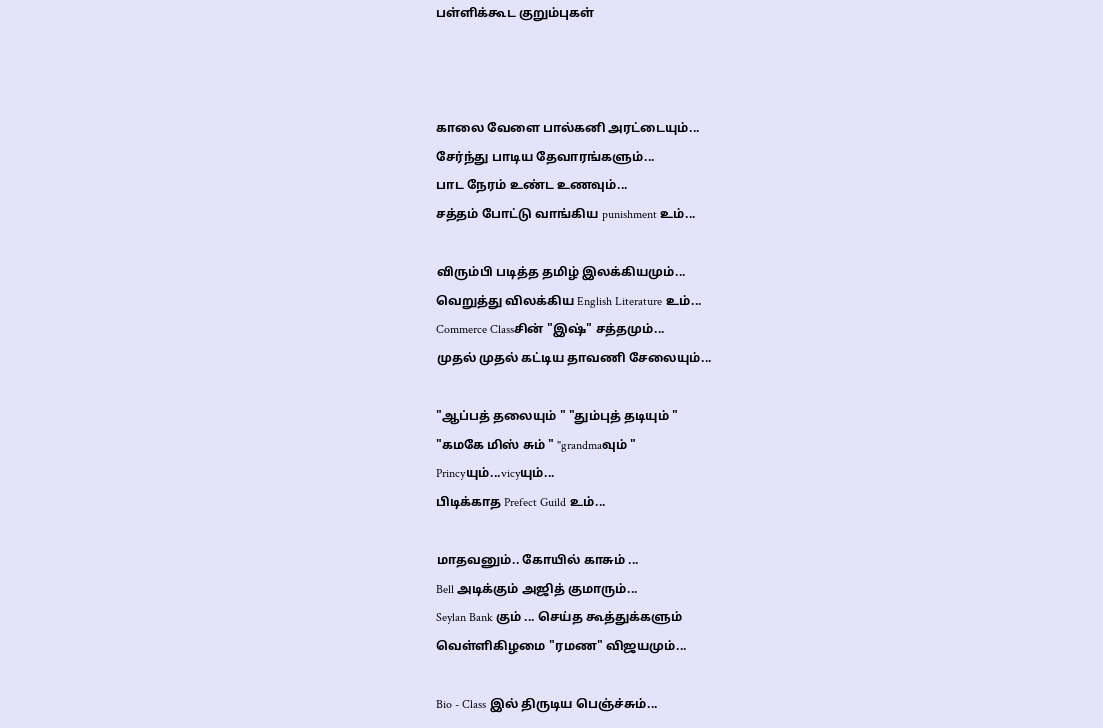பள்ளிக்கூட குறும்புகள்



காலை வேளை பால்கனி அரட்டையும்...
சேர்ந்து பாடிய தேவாரங்களும்...
பாட நேரம் உண்ட உணவும்...
சத்தம் போட்டு வாங்கிய punishment உம்...

விரும்பி படித்த தமிழ் இலக்கியமும்...
வெறுத்து விலக்கிய English Literature உம்...
Commerce Classசின் "இஷ்" சத்தமும்...
முதல் முதல் கட்டிய தாவணி சேலையும்...

"ஆப்பத் தலையும் " "தும்புத் தடியும் "
"கமகே மிஸ் சும் " "grandmaவும் "
Princyயும்...vicyயும்...
பிடிக்காத Prefect Guild உம்...

மாதவனும்.. கோயில் காசும் ...
Bell அடிக்கும் அஜித் குமாரும்...
Seylan Bank கும் ... செய்த கூத்துக்களும்
வெள்ளிகிழமை "ரமண" விஜயமும்...

Bio - Class இல் திருடிய பெஞ்ச்சும்...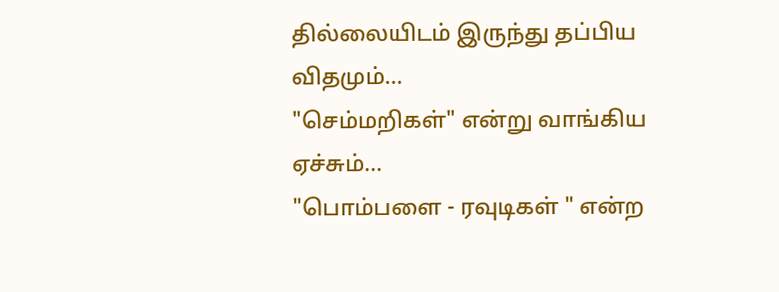தில்லையிடம் இருந்து தப்பிய விதமும்...
"செம்மறிகள்" என்று வாங்கிய ஏச்சும்...
"பொம்பளை - ரவுடிகள் " என்ற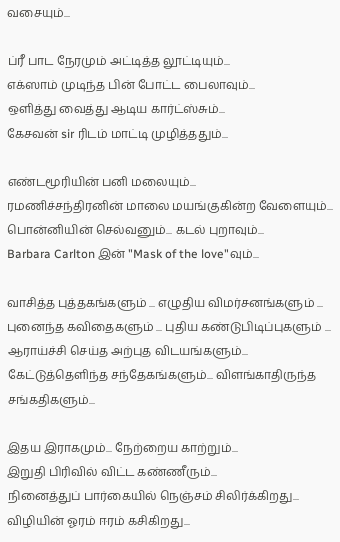வசையும்...

ப்ரீ பாட நேரமும் அட்டித்த லூட்டியும்...
எக்ஸாம் முடிந்த பின் போட்ட பைலாவும்...
ஒளித்து வைத்து ஆடிய கார்ட்ஸ்சும்...
கேசவன் sir ரிடம் மாட்டி முழித்ததும்...

எண்டமூரியின் பனி மலையும்...
ரமணிச்சந்திரனின் மாலை மயங்குகின்ற வேளையும்...
பொன்னியின் செல்வனும்... கடல் புறாவும்...
Barbara Carlton இன் "Mask of the love"வும்...

வாசித்த புத்தகங்களும் ... எழுதிய விமர்சனங்களும் ...
புனைந்த கவிதைகளும் ... புதிய கண்டுபிடிப்புகளும் ...
ஆராய்ச்சி செய்த அற்புத விடயங்களும்...
கேட்டுத்தெளிந்த சந்தேகங்களும்... விளங்காதிருந்த சங்கதிகளும்...

இதய இராகமும்... நேற்றைய காற்றும்...
இறுதி பிரிவில் விட்ட கண்ணீரும்...
நினைத்துப் பார்கையில் நெஞ்சம் சிலிர்க்கிறது...
விழியின் ஓரம் ஈரம் கசிகிறது...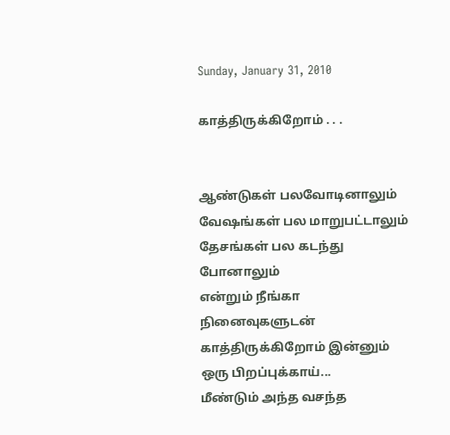Sunday, January 31, 2010

காத்திருக்கிறோம் . . .


ஆண்டுகள் பலவோடினாலும்
வேஷங்கள் பல மாறுபட்டாலும்
தேசங்கள் பல கடந்து போனாலும்
என்றும் நீங்கா நினைவுகளுடன்
காத்திருக்கிறோம் இன்னும் ஒரு பிறப்புக்காய்...
மீண்டும் அந்த வசந்த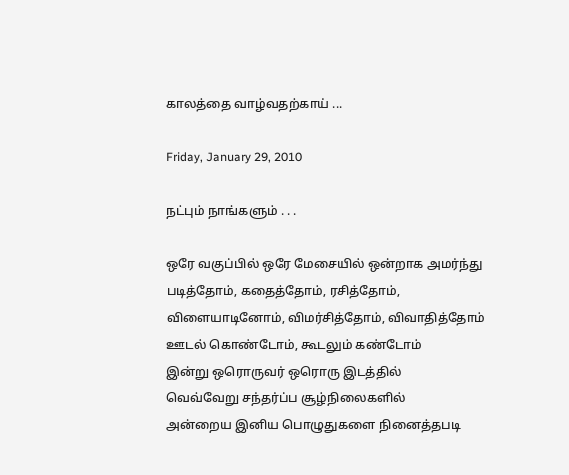காலத்தை வாழ்வதற்காய் ...

Friday, January 29, 2010

நட்பும் நாங்களும் . . .

ஒரே வகுப்பில் ஒரே மேசையில் ஒன்றாக அமர்ந்து
படித்தோம், கதைத்தோம், ரசித்தோம்,
விளையாடினோம், விமர்சித்தோம், விவாதித்தோம்
ஊடல் கொண்டோம், கூடலும் கண்டோம்
இன்று ஒரொருவர் ஒரொரு இடத்தில்
வெவ்வேறு சந்தர்ப்ப சூழ்நிலைகளில்
அன்றைய இனிய பொழுதுகளை நினைத்தபடி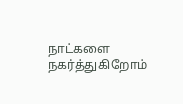நாட்களை நகர்த்துகிறோம்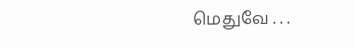மெதுவே . . .